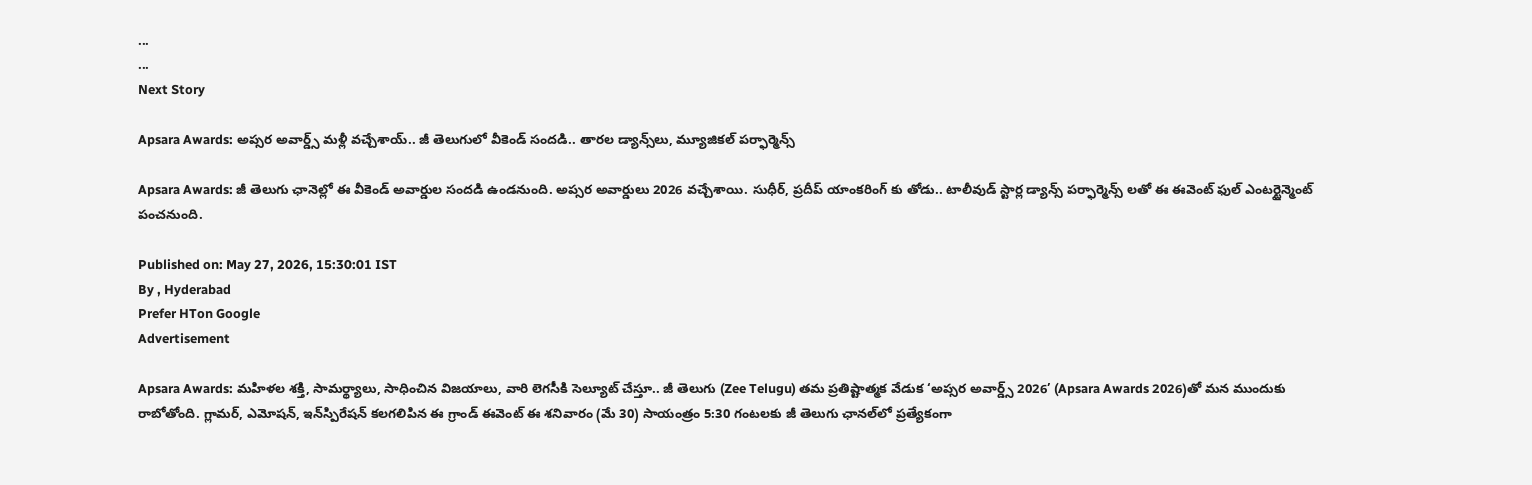...
...
Next Story

Apsara Awards: అప్సర అవార్డ్స్ మళ్లీ వచ్చేశాయ్.. జీ తెలుగులో వీకెండ్ సందడి.. తారల డ్యాన్స్‌లు, మ్యూజికల్ పర్ఫార్మెన్స్

Apsara Awards: జీ తెలుగు ఛానెల్లో ఈ వీకెండ్ అవార్డుల సందడి ఉండనుంది. అప్సర అవార్డులు 2026 వచ్చేశాయి. సుధీర్, ప్రదీప్ యాంకరింగ్ కు తోడు.. టాలీవుడ్ స్టార్ల డ్యాన్స్ పర్ఫార్మెన్స్ లతో ఈ ఈవెంట్ ఫుల్ ఎంటర్టైన్మెంట్ పంచనుంది.

Published on: May 27, 2026, 15:30:01 IST
By , Hyderabad
Prefer HTon Google
Advertisement

Apsara Awards: మహిళల శక్తి, సామర్థ్యాలు, సాధించిన విజయాలు, వారి లెగసీకి సెల్యూట్ చేస్తూ.. జీ తెలుగు (Zee Telugu) తమ ప్రతిష్టాత్మక వేడుక ‘అప్సర అవార్డ్స్ 2026’ (Apsara Awards 2026)తో మన ముందుకు రాబోతోంది. గ్లామర్, ఎమోషన్, ఇన్‌స్పిరేషన్ కలగలిపిన ఈ గ్రాండ్ ఈవెంట్ ఈ శనివారం (మే 30) సాయంత్రం 5:30 గంటలకు జీ తెలుగు ఛానల్‌లో ప్రత్యేకంగా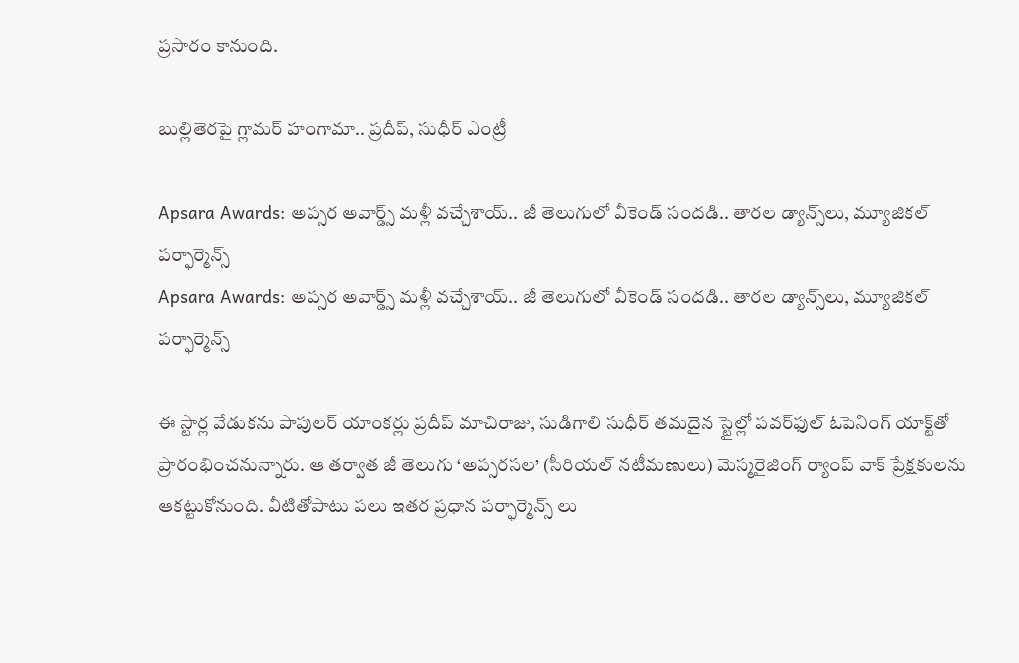ప్రసారం కానుంది.

బుల్లితెరపై గ్లామర్ హంగామా.. ప్రదీప్, సుధీర్ ఎంట్రీ

Apsara Awards: అప్సర అవార్డ్స్ మళ్లీ వచ్చేశాయ్.. జీ తెలుగులో వీకెండ్ సందడి.. తారల డ్యాన్స్‌లు, మ్యూజికల్ పర్ఫార్మెన్స్
Apsara Awards: అప్సర అవార్డ్స్ మళ్లీ వచ్చేశాయ్.. జీ తెలుగులో వీకెండ్ సందడి.. తారల డ్యాన్స్‌లు, మ్యూజికల్ పర్ఫార్మెన్స్

ఈ స్టార్ల వేడుకను పాపులర్ యాంకర్లు ప్రదీప్ మాచిరాజు, సుడిగాలి సుధీర్ తమదైన స్టైల్లో పవర్‌ఫుల్ ఓపెనింగ్ యాక్ట్‌తో ప్రారంభించనున్నారు. ఆ తర్వాత జీ తెలుగు ‘అప్సరసల’ (సీరియల్ నటీమణులు) మెస్మరైజింగ్ ర్యాంప్ వాక్ ప్రేక్షకులను ఆకట్టుకోనుంది. వీటితోపాటు పలు ఇతర ప్రధాన పర్ఫార్మెన్స్ లు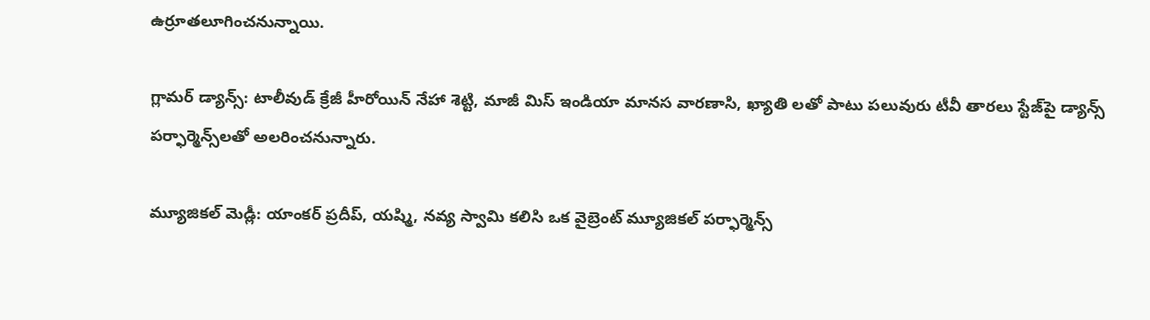ఉర్రూతలూగించనున్నాయి.

గ్లామర్ డ్యాన్స్: టాలీవుడ్ క్రేజీ హీరోయిన్ నేహా శెట్టి, మాజీ మిస్ ఇండియా మానస వారణాసి, ఖ్యాతి లతో పాటు పలువురు టీవీ తారలు స్టేజ్‌పై డ్యాన్స్ పర్ఫార్మెన్స్‌లతో అలరించనున్నారు.

మ్యూజికల్ మెడ్లీ: యాంకర్ ప్రదీప్, యష్మి, నవ్య స్వామి కలిసి ఒక వైబ్రెంట్ మ్యూజికల్ పర్ఫార్మెన్స్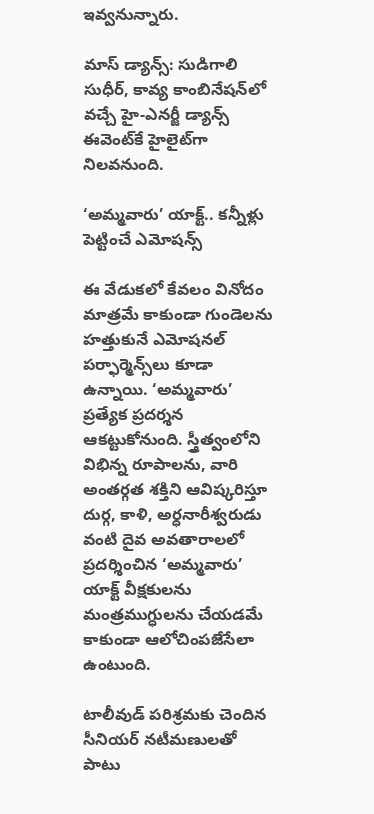ఇవ్వనున్నారు.

మాస్ డ్యాన్స్: సుడిగాలి సుధీర్, కావ్య కాంబినేషన్‌లో వచ్చే హై-ఎనర్జీ డ్యాన్స్ ఈవెంట్‌కే హైలైట్‌గా నిలవనుంది.

‘అమ్మవారు’ యాక్ట్.. కన్నీళ్లు పెట్టించే ఎమోషన్స్

ఈ వేడుకలో కేవలం వినోదం మాత్రమే కాకుండా గుండెలను హత్తుకునే ఎమోషనల్ పర్ఫార్మెన్స్‌లు కూడా ఉన్నాయి. ‘అమ్మవారు’ ప్రత్యేక ప్రదర్శన ఆకట్టుకోనుంది. స్త్రీత్వంలోని విభిన్న రూపాలను, వారి అంతర్గత శక్తిని ఆవిష్కరిస్తూ దుర్గ, కాళి, అర్ధనారీశ్వరుడు వంటి దైవ అవతారాలలో ప్రదర్శించిన ‘అమ్మవారు’ యాక్ట్ వీక్షకులను మంత్రముగ్ధులను చేయడమే కాకుండా ఆలోచింపజేసేలా ఉంటుంది.

టాలీవుడ్ పరిశ్రమకు చెందిన సీనియర్ నటీమణులతో పాటు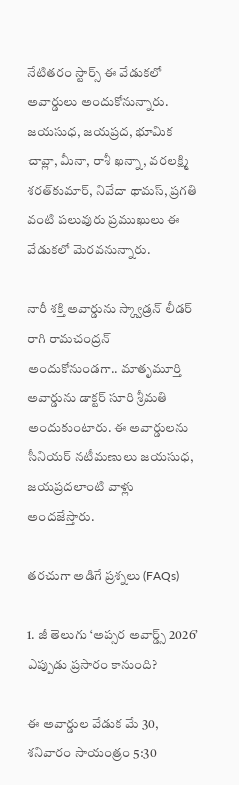నేటితరం స్టార్స్ ఈ వేడుకలో అవార్డులు అందుకోనున్నారు. జయసుధ, జయప్రద, భూమిక చావ్లా, మీనా, రాశీ ఖన్నా, వరలక్ష్మి శరత్‌కుమార్, నివేదా థామస్, ప్రగతి వంటి పలువురు ప్రముఖులు ఈ వేడుకలో మెరవనున్నారు.

నారీ శక్తి అవార్డును స్క్వాడ్రన్ లీడర్ రాగి రామచంద్రన్ అందుకోనుండగా.. మాతృమూర్తి అవార్డును డాక్టర్ సూరి శ్రీమతి అందుకుంటారు. ఈ అవార్డులను సీనియర్ నటీమణులు జయసుధ, జయప్రదలాంటి వాళ్లు అందజేస్తారు.

తరచుగా అడిగే ప్రశ్నలు (FAQs)

1. జీ తెలుగు ‘అప్సర అవార్డ్స్ 2026’ ఎప్పుడు ప్రసారం కానుంది?

ఈ అవార్డుల వేడుక మే 30, శనివారం సాయంత్రం 5:30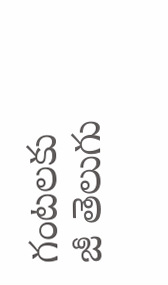గంటలకు జీ తెలుగు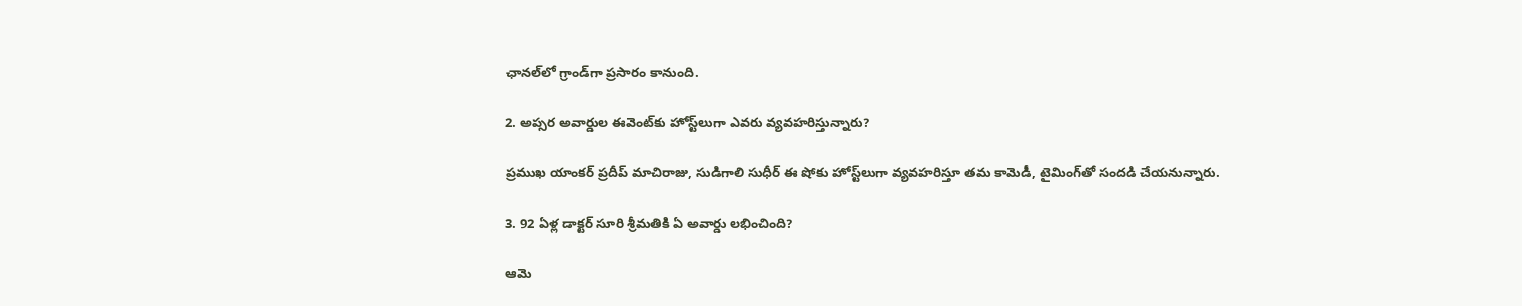ఛానల్‌లో గ్రాండ్‌గా ప్రసారం కానుంది.

2. అప్సర అవార్డుల ఈవెంట్‌కు హోస్ట్‌లుగా ఎవరు వ్యవహరిస్తున్నారు?

ప్రముఖ యాంకర్ ప్రదీప్ మాచిరాజు, సుడిగాలి సుధీర్ ఈ షోకు హోస్ట్‌లుగా వ్యవహరిస్తూ తమ కామెడీ, టైమింగ్‌తో సందడి చేయనున్నారు.

3. 92 ఏళ్ల డాక్టర్ సూరి శ్రీమతికి ఏ అవార్డు లభించింది?

ఆమె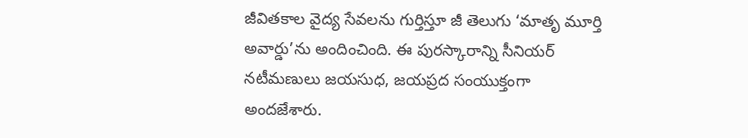జీవితకాల వైద్య సేవలను గుర్తిస్తూ జీ తెలుగు ‘మాతృ మూర్తి అవార్డు’ను అందించింది. ఈ పురస్కారాన్ని సీనియర్ నటీమణులు జయసుధ, జయప్రద సంయుక్తంగా అందజేశారు.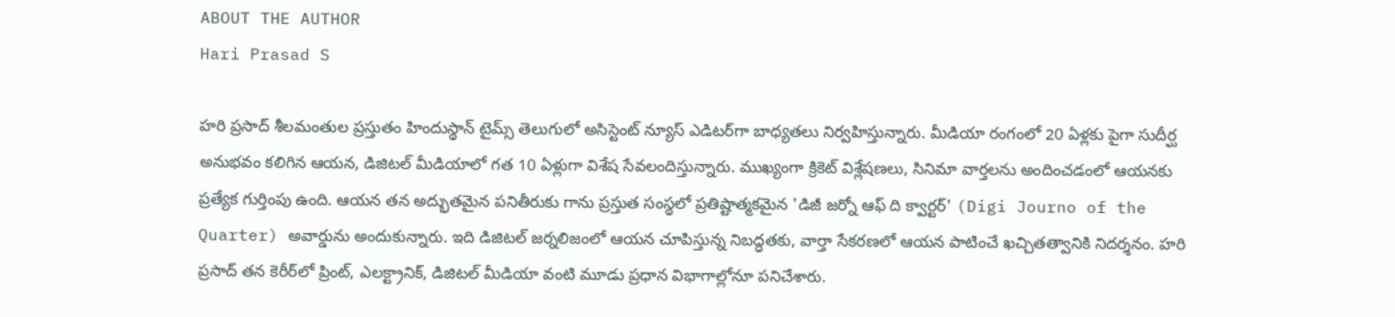ABOUT THE AUTHOR
Hari Prasad S

హరి ప్రసాద్ శీలమంతుల ప్రస్తుతం హిందుస్థాన్ టైమ్స్ తెలుగులో అసిస్టెంట్ న్యూస్ ఎడిటర్‌గా బాధ్యతలు నిర్వహిస్తున్నారు. మీడియా రంగంలో 20 ఏళ్లకు పైగా సుదీర్ఘ అనుభవం కలిగిన ఆయన, డిజిటల్ మీడియాలో గత 10 ఏళ్లుగా విశేష సేవలందిస్తున్నారు. ముఖ్యంగా క్రికెట్ విశ్లేషణలు, సినిమా వార్తలను అందించడంలో ఆయనకు ప్రత్యేక గుర్తింపు ఉంది. ఆయన తన అద్భుతమైన పనితీరుకు గాను ప్రస్తుత సంస్థలో ప్రతిష్టాత్మకమైన 'డిజీ జర్నో ఆఫ్ ది క్వార్టర్' (Digi Journo of the Quarter) అవార్డును అందుకున్నారు. ఇది డిజిటల్ జర్నలిజంలో ఆయన చూపిస్తున్న నిబద్ధతకు, వార్తా సేకరణలో ఆయన పాటించే ఖచ్చితత్వానికి నిదర్శనం. హరి ప్రసాద్ తన కెరీర్‌లో ప్రింట్, ఎలక్ట్రానిక్, డిజిటల్ మీడియా వంటి మూడు ప్రధాన విభాగాల్లోనూ పనిచేశారు.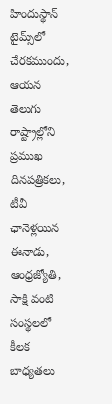హిందుస్థాన్ టైమ్స్‌లో చేరకముందు, ఆయన తెలుగు రాష్ట్రాల్లోని ప్రముఖ దినపత్రికలు, టీవీ ఛానెళ్లయిన ఈనాడు, ఆంధ్రజ్యోతి, సాక్షి వంటి సంస్థలలో కీలక బాధ్యతలు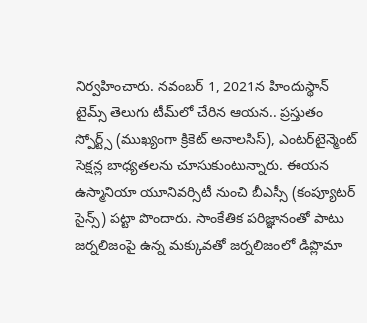నిర్వహించారు. నవంబర్ 1, 2021న హిందుస్థాన్ టైమ్స్ తెలుగు టీమ్‌లో చేరిన ఆయన.. ప్రస్తుతం స్పోర్ట్స్ (ముఖ్యంగా క్రికెట్ అనాలసిస్), ఎంటర్‌టైన్మెంట్ సెక్షన్ల బాధ్యతలను చూసుకుంటున్నారు. ఈయన ఉస్మానియా యూనివర్సిటీ నుంచి బీఎస్సీ (కంప్యూటర్ సైన్స్) పట్టా పొందారు. సాంకేతిక పరిజ్ఞానంతో పాటు జర్నలిజంపై ఉన్న మక్కువతో జర్నలిజంలో డిప్లొమా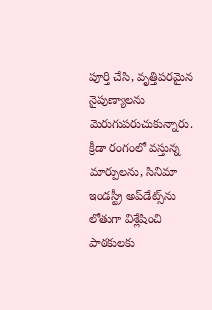పూర్తి చేసి, వృత్తిపరమైన నైపుణ్యాలను మెరుగుపరుచుకున్నారు. క్రీడా రంగంలో వస్తున్న మార్పులను, సినిమా ఇండస్ట్రీ అప్‌డేట్స్‌ను లోతుగా విశ్లేషించి పాఠకులకు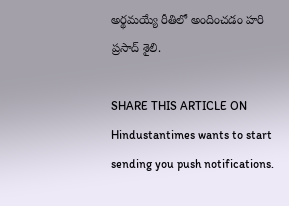అర్థమయ్యే రీతిలో అందించడం హరి ప్రసాద్ శైలి.

SHARE THIS ARTICLE ON
Hindustantimes wants to start sending you push notifications.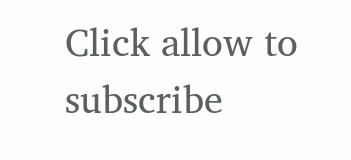Click allow to subscribe